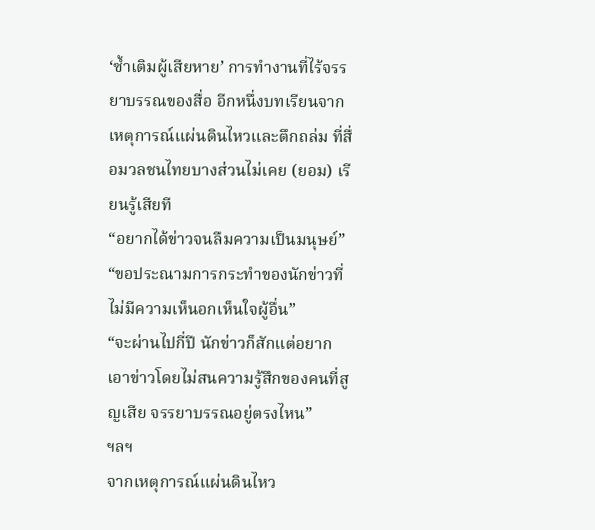‘ซ้ำเติมผู้เสียหาย’ การทำงานที่ไร้จรรยาบรรณของสื่อ อีกหนึ่งบทเรียนจากเหตุการณ์แผ่นดินไหวและตึกถล่ม ที่สื่อมวลชนไทยบางส่วนไม่เคย (ยอม) เรียนรู้เสียที
“อยากได้ข่าวจนลืมความเป็นมนุษย์”
“ขอประณามการกระทำของนักข่าวที่ไม่มีความเห็นอกเห็นใจผู้อื่น”
“จะผ่านไปกี่ปี นักข่าวก็สักแต่อยากเอาข่าวโดยไม่สนความรู้สึกของคนที่สูญเสีย จรรยาบรรณอยู่ตรงไหน”
ฯลฯ
จากเหตุการณ์แผ่นดินไหว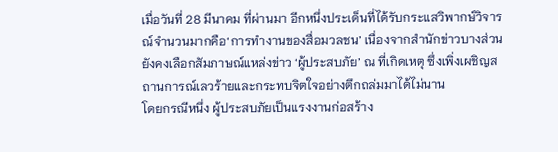เมื่อวันที่ 28 มีนาคม ที่ผ่านมา อีกหนึ่งประเด็นที่ได้รับกระแสวิพากษ์วิจารณ์จำนวนมากคือ‘การทำงานของสื่อมวลชน’ เนื่องจากสำนักข่าวบางส่วนยังคงเลือกสัมภาษณ์แหล่งข่าว ‘ผู้ประสบภัย’ ณ ที่เกิดเหตุ ซึ่งเพิ่งเผชิญสถานการณ์เลวร้ายและกระทบจิตใจอย่างตึกถล่มมาได้ไม่นาน
โดยกรณีหนึ่ง ผู้ประสบภัยเป็นแรงงานก่อสร้าง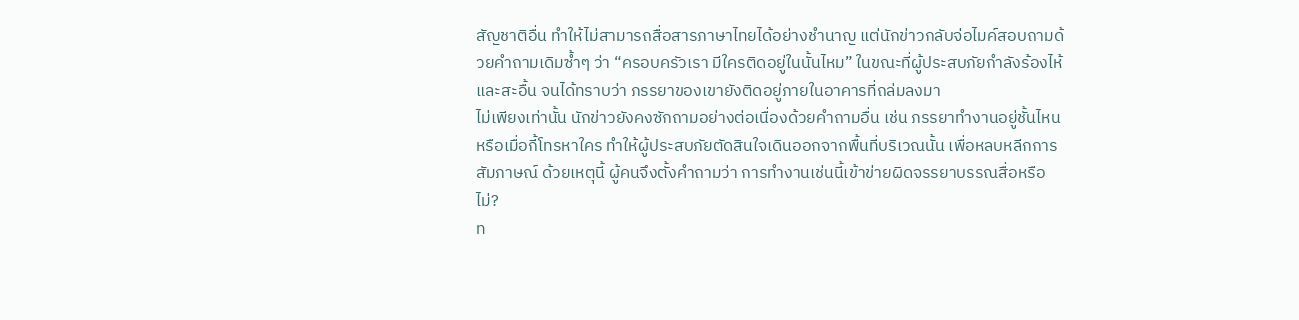สัญชาติอื่น ทำให้ไม่สามารถสื่อสารภาษาไทยได้อย่างชำนาญ แต่นักข่าวกลับจ่อไมค์สอบถามด้วยคำถามเดิมซ้ำๆ ว่า “ครอบครัวเรา มีใครติดอยู่ในนั้นไหม” ในขณะที่ผู้ประสบภัยกำลังร้องไห้และสะอื้น จนได้ทราบว่า ภรรยาของเขายังติดอยู่ภายในอาคารที่ถล่มลงมา
ไม่เพียงเท่านั้น นักข่าวยังคงซักถามอย่างต่อเนื่องด้วยคำถามอื่น เช่น ภรรยาทำงานอยู่ชั้นไหน หรือเมื่อกี้โทรหาใคร ทำให้ผู้ประสบภัยตัดสินใจเดินออกจากพื้นที่บริเวณนั้น เพื่อหลบหลีกการสัมภาษณ์ ด้วยเหตุนี้ ผู้คนจึงตั้งคำถามว่า การทำงานเช่นนี้เข้าข่ายผิดจรรยาบรรณสื่อหรือไม่?
ท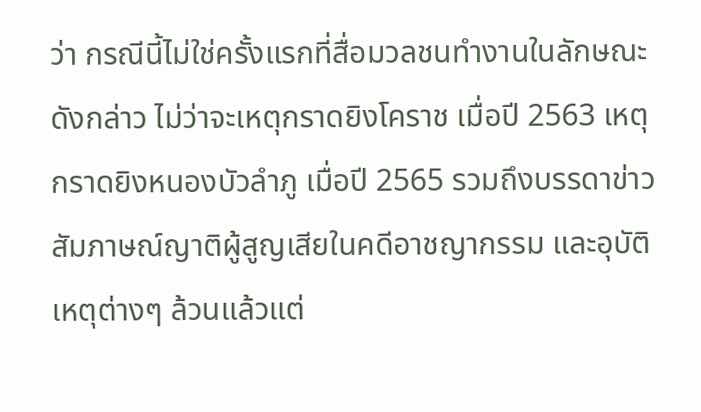ว่า กรณีนี้ไม่ใช่ครั้งแรกที่สื่อมวลชนทำงานในลักษณะดังกล่าว ไม่ว่าจะเหตุกราดยิงโคราช เมื่อปี 2563 เหตุกราดยิงหนองบัวลำภู เมื่อปี 2565 รวมถึงบรรดาข่าวสัมภาษณ์ญาติผู้สูญเสียในคดีอาชญากรรม และอุบัติเหตุต่างๆ ล้วนแล้วแต่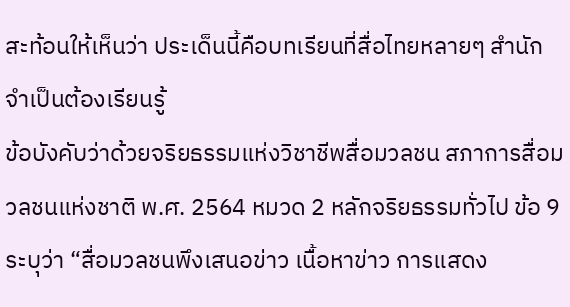สะท้อนให้เห็นว่า ประเด็นนี้คือบทเรียนที่สื่อไทยหลายๆ สำนักจำเป็นต้องเรียนรู้
ข้อบังคับว่าด้วยจริยธรรมแห่งวิชาชีพสื่อมวลชน สภาการสื่อมวลชนแห่งชาติ พ.ศ. 2564 หมวด 2 หลักจริยธรรมทั่วไป ข้อ 9 ระบุว่า “สื่อมวลชนพึงเสนอข่าว เนื้อหาข่าว การแสดง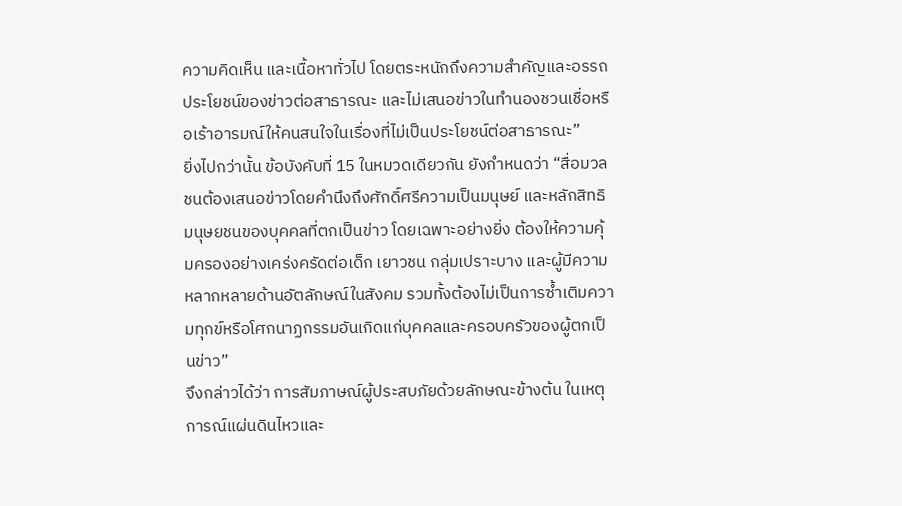ความคิดเห็น และเนื้อหาทั่วไป โดยตระหนักถึงความสำคัญและอรรถประโยชน์ของข่าวต่อสาธารณะ และไม่เสนอข่าวในทำนองชวนเชื่อหรือเร้าอารมณ์ให้คนสนใจในเรื่องที่ไม่เป็นประโยชน์ต่อสาธารณะ”
ยิ่งไปกว่านั้น ข้อบังคับที่ 15 ในหมวดเดียวกัน ยังกำหนดว่า “สื่อมวลชนต้องเสนอข่าวโดยคำนึงถึงศักดิ์ศรีความเป็นมนุษย์ และหลักสิทธิมนุษยชนของบุคคลที่ตกเป็นข่าว โดยเฉพาะอย่างยิ่ง ต้องให้ความคุ้มครองอย่างเคร่งครัดต่อเด็ก เยาวชน กลุ่มเปราะบาง และผู้มีความหลากหลายด้านอัตลักษณ์ในสังคม รวมทั้งต้องไม่เป็นการซ้ำเติมความทุกข์หรือโศกนาฏกรรมอันเกิดแก่บุคคลและครอบครัวของผู้ตกเป็นข่าว”
จึงกล่าวได้ว่า การสัมภาษณ์ผู้ประสบภัยด้วยลักษณะข้างต้น ในเหตุการณ์แผ่นดินไหวและ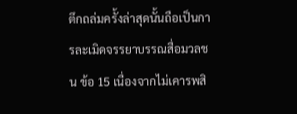ตึกถล่มครั้งล่าสุดนั้นถือเป็นการละเมิดจรรยาบรรณสื่อมวลชน ข้อ 15 เนื่องจากไม่เคารพสิ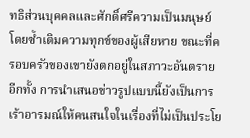ทธิส่วนบุคคลและศักดิ์ศรีความเป็นมนุษย์ โดยซ้ำเติมความทุกข์ของผู้เสียหาย ขณะที่ครอบครัวของเขายังตกอยู่ในสภาวะอันตราย
อีกทั้ง การนำเสนอข่าวรูปแบบนี้ยังเป็นการเร้าอารมณ์ให้คนสนใจในเรื่องที่ไม่เป็นประโย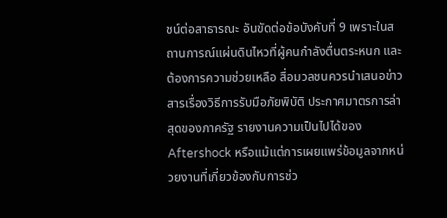ชน์ต่อสาธารณะ อันขัดต่อข้อบังคับที่ 9 เพราะในสถานการณ์แผ่นดินไหวที่ผู้คนกำลังตื่นตระหนก และต้องการความช่วยเหลือ สื่อมวลชนควรนำเสนอข่าวสารเรื่องวิธีการรับมือภัยพิบัติ ประกาศมาตรการล่าสุดของภาครัฐ รายงานความเป็นไปได้ของ Aftershock หรือแม้แต่การเผยแพร่ข้อมูลจากหน่วยงานที่เกี่ยวข้องกับการช่ว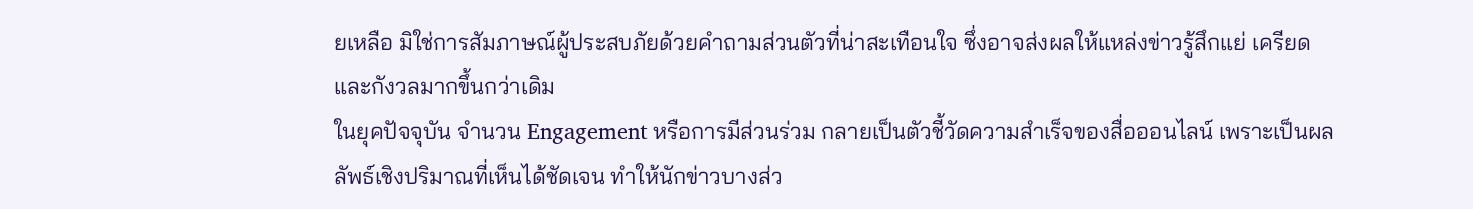ยเหลือ มิใช่การสัมภาษณ์ผู้ประสบภัยด้วยคำถามส่วนตัวที่น่าสะเทือนใจ ซึ่งอาจส่งผลให้แหล่งข่าวรู้สึกแย่ เครียด และกังวลมากขึ้นกว่าเดิม
ในยุคปัจจุบัน จำนวน Engagement หรือการมีส่วนร่วม กลายเป็นตัวชี้วัดความสำเร็จของสื่อออนไลน์ เพราะเป็นผลลัพธ์เชิงปริมาณที่เห็นได้ชัดเจน ทำให้นักข่าวบางส่ว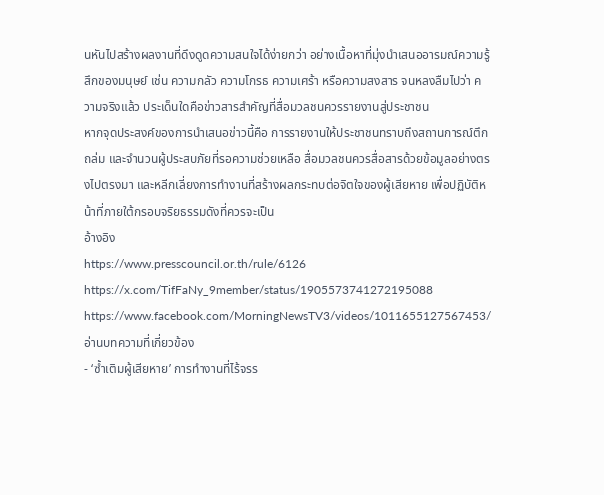นหันไปสร้างผลงานที่ดึงดูดความสนใจได้ง่ายกว่า อย่างเนื้อหาที่มุ่งนำเสนออารมณ์ความรู้สึกของมนุษย์ เช่น ความกลัว ความโกรธ ความเศร้า หรือความสงสาร จนหลงลืมไปว่า ความจริงแล้ว ประเด็นใดคือข่าวสารสำคัญที่สื่อมวลชนควรรายงานสู่ประชาชน
หากจุดประสงค์ของการนำเสนอข่าวนี้คือ การรายงานให้ประชาชนทราบถึงสถานการณ์ตึกถล่ม และจำนวนผู้ประสบภัยที่รอความช่วยเหลือ สื่อมวลชนควรสื่อสารด้วยข้อมูลอย่างตรงไปตรงมา และหลีกเลี่ยงการทำงานที่สร้างผลกระทบต่อจิตใจของผู้เสียหาย เพื่อปฏิบัติหน้าที่ภายใต้กรอบจริยธรรมดังที่ควรจะเป็น
อ้างอิง
https://www.presscouncil.or.th/rule/6126
https://x.com/TifFaNy_9member/status/1905573741272195088
https://www.facebook.com/MorningNewsTV3/videos/1011655127567453/
อ่านบทความที่เกี่ยวข้อง
- ‘ซ้ำเติมผู้เสียหาย’ การทำงานที่ไร้จรร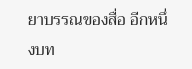ยาบรรณของสื่อ อีกหนึ่งบท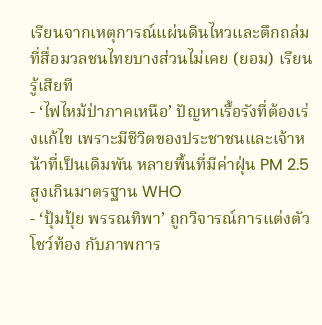เรียนจากเหตุการณ์แผ่นดินไหวและตึกถล่ม ที่สื่อมวลชนไทยบางส่วนไม่เคย (ยอม) เรียนรู้เสียที
- ‘ไฟไหม้ป่าภาคเหนือ’ ปัญหาเรื้อรังที่ต้องเร่งแก้ไข เพราะมีชีวิตของประชาชนและเจ้าหน้าที่เป็นเดิมพัน หลายพื้นที่มีค่าฝุ่น PM 2.5 สูงเกินมาตรฐาน WHO
- ‘ปุ้มปุ้ย พรรณทิพา’ ถูกวิจารณ์การแต่งตัวโชว์ท้อง กับภาพการ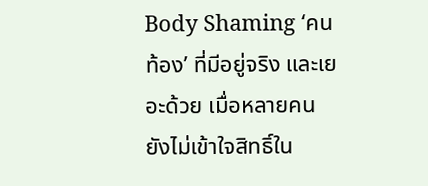Body Shaming ‘คนท้อง’ ที่มีอยู่จริง และเยอะด้วย เมื่อหลายคนยังไม่เข้าใจสิทธิ์ใน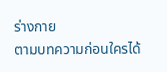ร่างกาย
ตามบทความก่อนใครได้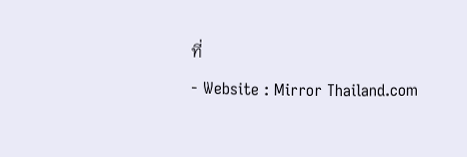ที่
- Website : Mirror Thailand.com